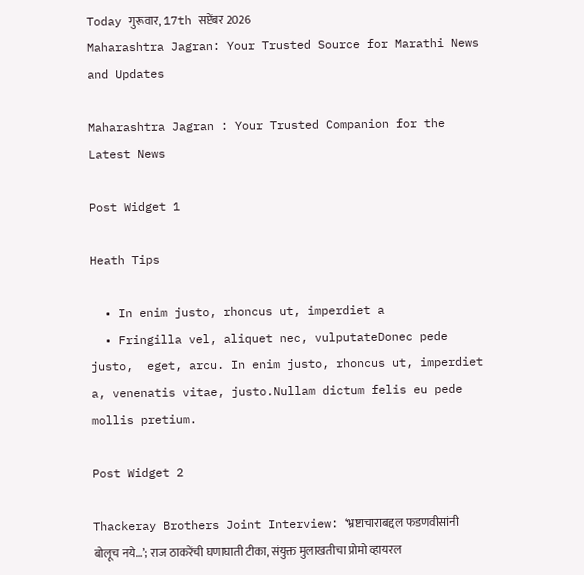Today गुरूवार, 17th सप्टेंबर 2026
Maharashtra Jagran: Your Trusted Source for Marathi News and Updates

Maharashtra Jagran : Your Trusted Companion for the Latest News

Post Widget 1

Heath Tips

  • In enim justo, rhoncus ut, imperdiet a
  • Fringilla vel, aliquet nec, vulputateDonec pede justo,  eget, arcu. In enim justo, rhoncus ut, imperdiet a, venenatis vitae, justo.Nullam dictum felis eu pede mollis pretium.

Post Widget 2

Thackeray Brothers Joint Interview: ‘भ्रष्टाचाराबद्दल फडणवीसांनी बोलूच नये…’; राज ठाकरेंची घणाघाती टीका, संयुक्त मुलाखतीचा प्रोमो व्हायरल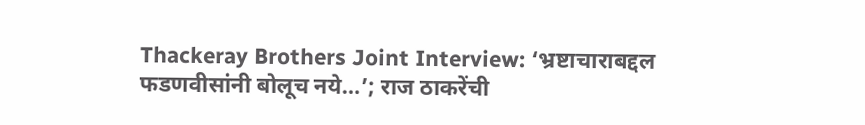Thackeray Brothers Joint Interview: ‘भ्रष्टाचाराबद्दल फडणवीसांनी बोलूच नये…’; राज ठाकरेंची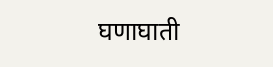घणाघाती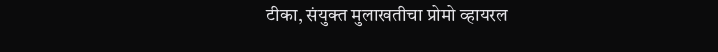टीका, संयुक्त मुलाखतीचा प्रोमो व्हायरल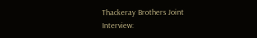Thackeray Brothers Joint Interview: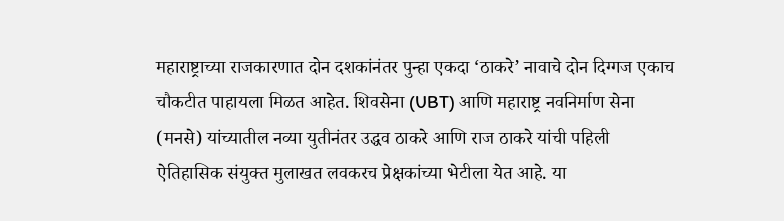महाराष्ट्राच्या राजकारणात दोन दशकांनंतर पुन्हा एकदा ‘ठाकरे’ नावाचे दोन दिग्गज एकाच चौकटीत पाहायला मिळत आहेत. शिवसेना (UBT) आणि महाराष्ट्र नवनिर्माण सेना (मनसे) यांच्यातील नव्या युतीनंतर उद्धव ठाकरे आणि राज ठाकरे यांची पहिली ऐतिहासिक संयुक्त मुलाखत लवकरच प्रेक्षकांच्या भेटीला येत आहे. या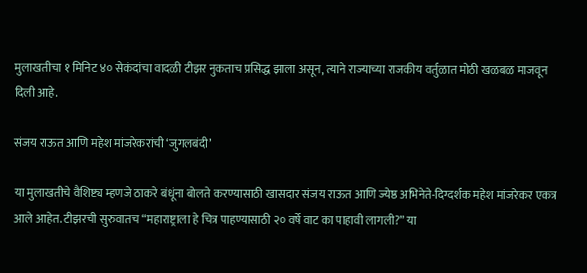मुलाखतीचा १ मिनिट ४० सेकंदांचा वादळी टीझर नुकताच प्रसिद्ध झाला असून, त्याने राज्याच्या राजकीय वर्तुळात मोठी खळबळ माजवून दिली आहे.

संजय राऊत आणि महेश मांजरेकरांची ‘जुगलबंदी’

या मुलाखतीचे वैशिष्ट्य म्हणजे ठाकरे बंधूंना बोलते करण्यासाठी खासदार संजय राऊत आणि ज्येष्ठ अभिनेते-दिग्दर्शक महेश मांजरेकर एकत्र आले आहेत. टीझरची सुरुवातच “महाराष्ट्राला हे चित्र पाहण्यासाठी २० वर्षे वाट का पाहावी लागली?” या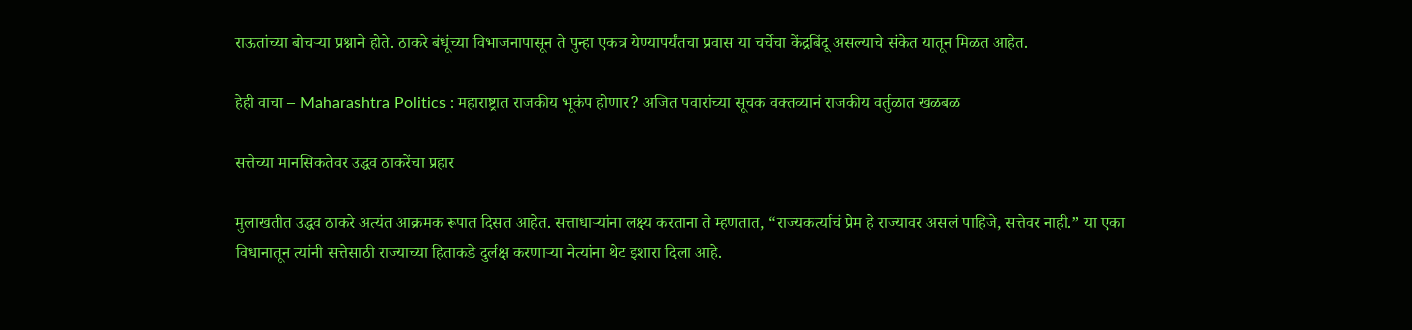राऊतांच्या बोचऱ्या प्रश्नाने होते. ठाकरे बंधूंच्या विभाजनापासून ते पुन्हा एकत्र येण्यापर्यंतचा प्रवास या चर्चेचा केंद्रबिंदू असल्याचे संकेत यातून मिळत आहेत.

हेही वाचा – Maharashtra Politics : महाराष्ट्रात राजकीय भूकंप होणार? अजित पवारांच्या सूचक वक्तव्यानं राजकीय वर्तुळात खळबळ

सत्तेच्या मानसिकतेवर उद्धव ठाकरेंचा प्रहार

मुलाखतीत उद्धव ठाकरे अत्यंत आक्रमक रूपात दिसत आहेत. सत्ताधाऱ्यांना लक्ष्य करताना ते म्हणतात, “राज्यकर्त्याचं प्रेम हे राज्यावर असलं पाहिजे, सत्तेवर नाही.” या एका विधानातून त्यांनी सत्तेसाठी राज्याच्या हिताकडे दुर्लक्ष करणाऱ्या नेत्यांना थेट इशारा दिला आहे.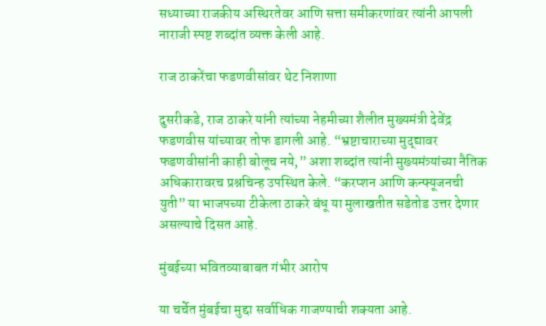सध्याच्या राजकीय अस्थिरतेवर आणि सत्ता समीकरणांवर त्यांनी आपली नाराजी स्पष्ट शब्दांत व्यक्त केली आहे.

राज ठाकरेंचा फडणवीसांवर थेट निशाणा

दुसरीकडे, राज ठाकरे यांनी त्यांच्या नेहमीच्या शैलीत मुख्यमंत्री देवेंद्र फडणवीस यांच्यावर तोफ डागली आहे. “भ्रष्टाचाराच्या मुद्द्यावर फडणवीसांनी काही बोलूच नये,” अशा शब्दांत त्यांनी मुख्यमंत्र्यांच्या नैतिक अधिकारावरच प्रश्नचिन्ह उपस्थित केले. “करप्शन आणि कन्फ्यूजनची युती” या भाजपच्या टीकेला ठाकरे बंधू या मुलाखतीत सडेतोड उत्तर देणार असल्याचे दिसत आहे.

मुंबईच्या भवितव्याबाबत गंभीर आरोप

या चर्चेत मुंबईचा मुद्दा सर्वाधिक गाजण्याची शक्यता आहे.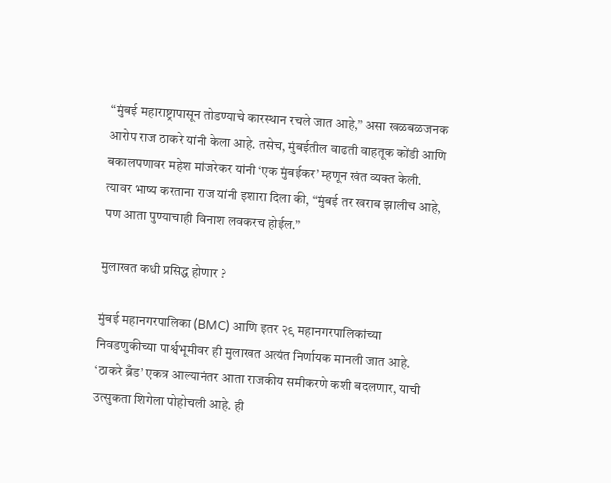“मुंबई महाराष्ट्रापासून तोडण्याचे कारस्थान रचले जात आहे,” असा खळबळजनक आरोप राज ठाकरे यांनी केला आहे. तसेच, मुंबईतील वाढती वाहतूक कोंडी आणि बकालपणावर महेश मांजरेकर यांनी ‘एक मुंबईकर’ म्हणून खंत व्यक्त केली. त्यावर भाष्य करताना राज यांनी इशारा दिला की, “मुंबई तर खराब झालीच आहे, पण आता पुण्याचाही विनाश लवकरच होईल.”

मुलाखत कधी प्रसिद्ध होणार ?

मुंबई महानगरपालिका (BMC) आणि इतर २९ महानगरपालिकांच्या निवडणुकीच्या पार्श्वभूमीवर ही मुलाखत अत्यंत निर्णायक मानली जात आहे. ‘ठाकरे ब्रँड’ एकत्र आल्यानंतर आता राजकीय समीकरणे कशी बदलणार, याची उत्सुकता शिगेला पोहोचली आहे. ही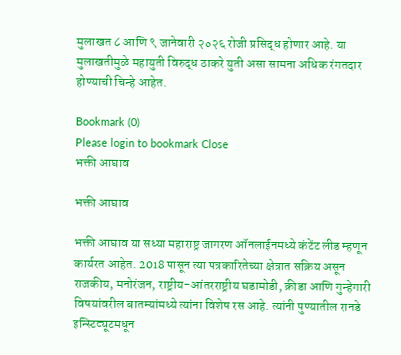मुलाखत ८ आणि ९ जानेवारी २०२६ रोजी प्रसिद्ध होणार आहे. या मुलाखतीमुळे महायुती विरुद्ध ठाकरे युती असा सामना अधिक रंगतदार होण्याची चिन्हे आहेत.

Bookmark (0)
Please login to bookmark Close
भक्ती आघाव

भक्ती आघाव

भक्ती आघाव या सध्या महाराष्ट्र जागरण ऑनलाईनमध्ये कंटेंट लीड म्हणून कार्यरत आहेत. 2018 पासून त्या पत्रकारितेच्या क्षेत्रात सक्रिय असून राजकीय, मनोरंजन, राष्ट्रीय-आंतरराष्ट्रीय घडामोडी, क्रीडा आणि गुन्हेगारी विषयांवरील बातम्यांमध्ये त्यांना विशेष रस आहे. त्यांनी पुण्यातील रानडे इन्स्टिट्यूटमधून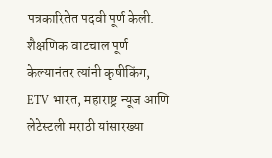पत्रकारितेत पदवी पूर्ण केली. शैक्षणिक वाटचाल पूर्ण केल्यानंतर त्यांनी कृषीकिंग, ETV भारत, महाराष्ट्र न्यूज आणि लेटेस्टली मराठी यांसारख्या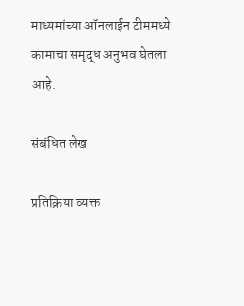माध्यमांच्या ऑनलाईन टीममध्ये कामाचा समृद्ध अनुभव घेतला आहे.

संबंधित लेख

प्रतिक्रिया व्यक्त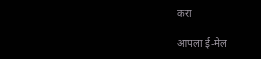करा

आपला ई-मेल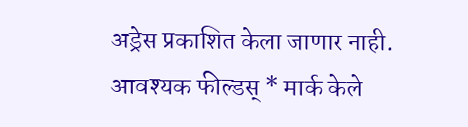अड्रेस प्रकाशित केला जाणार नाही. आवश्यक फील्डस् * मार्क केले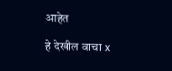आहेत

हे देखील वाचा x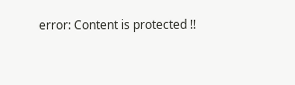error: Content is protected !!